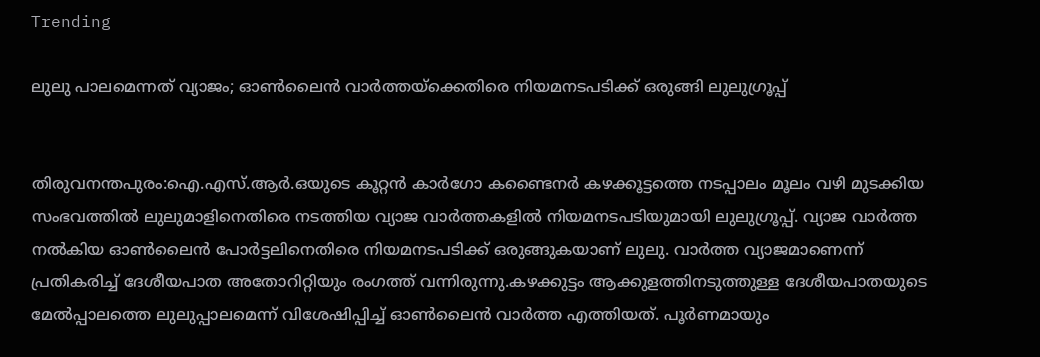Trending

ലുലു പാലമെന്നത് വ്യാജം; ഓണ്‍ലൈന്‍ വാര്‍ത്തയ്‌ക്കെതിരെ നിയമനടപടിക്ക് ഒരുങ്ങി ലുലുഗ്രൂപ്പ്


തിരുവനന്തപുരം:ഐ.എസ്.ആര്‍.ഒയുടെ കൂറ്റന്‍ കാര്‍ഗോ കണ്ടൈനര്‍ കഴക്കൂട്ടത്തെ നടപ്പാലം മൂലം വഴി മുടക്കിയ സംഭവത്തില്‍ ലുലുമാളിനെതിരെ നടത്തിയ വ്യാജ വാര്‍ത്തകളില്‍ നിയമനടപടിയുമായി ലുലുഗ്രൂപ്പ്. വ്യാജ വാര്‍ത്ത നല്‍കിയ ഓണ്‍ലൈന്‍ പോര്‍ട്ടലിനെതിരെ നിയമനടപടിക്ക് ഒരുങ്ങുകയാണ് ലുലു. വാര്‍ത്ത വ്യാജമാണെന്ന് പ്രതികരിച്ച് ദേശീയപാത അതോറിറ്റിയും രംഗത്ത് വന്നിരുന്നു.കഴക്കുട്ടം ആക്കുളത്തിനടുത്തുള്ള ദേശീയപാതയുടെ മേല്‍പ്പാലത്തെ ലുലുപ്പാലമെന്ന് വിശേഷിപ്പിച്ച് ഓണ്‍ലൈന്‍ വാര്‍ത്ത എത്തിയത്. പൂര്‍ണമായും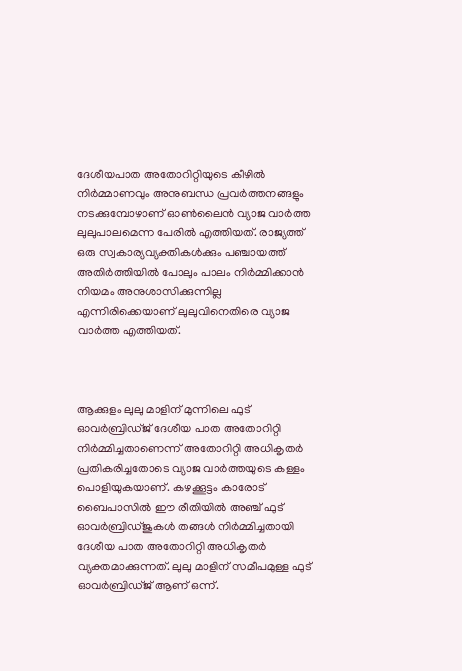ദേശീയപാത അതോറിറ്റിയുടെ കീഴില്‍ നിര്‍മ്മാണവും അനുബന്ധ പ്രവര്‍ത്തനങ്ങളും നടക്കുമ്പോഴാണ് ഓണ്‍ലൈന്‍ വ്യാജ വാര്‍ത്ത ലുലുപാലമെന്ന പേരില്‍ എത്തിയത്. രാജ്യത്ത് ഒരു സ്വകാര്യവ്യക്തികള്‍ക്കും പഞ്ചായത്ത് അതിര്‍ത്തിയില്‍ പോലും പാലം നിര്‍മ്മിക്കാന്‍ നിയമം അനുശാസിക്കുന്നില്ല എന്നിരിക്കെയാണ് ലുലുവിനെതിരെ വ്യാജ വാര്‍ത്ത എത്തിയത്.



ആക്കുളം ലുലു മാളിന് മുന്നിലെ ഫുട് ഓവര്‍ബ്രിഡ്ജ് ദേശീയ പാത അതോറിറ്റി നിര്‍മ്മിച്ചതാണെന്ന് അതോറിറ്റി അധികൃതര്‍ പ്രതികരിച്ചതോടെ വ്യാജ വാര്‍ത്തയുടെ കള്ളം പൊളിയുകയാണ്. കഴക്കൂട്ടം കാരോട് ബൈപാസില്‍ ഈ രീതിയില്‍ അഞ്ച് ഫുട് ഓവര്‍ബ്രിഡ്ജുകള്‍ തങ്ങള്‍ നിര്‍മ്മിച്ചതായി ദേശീയ പാത അതോറിറ്റി അധികൃതര്‍ വ്യക്തമാക്കുന്നത്. ലുലു മാളിന് സമീപമുള്ള ഫുട് ഓവര്‍ബ്രിഡ്ജ് ആണ് ഒന്ന്.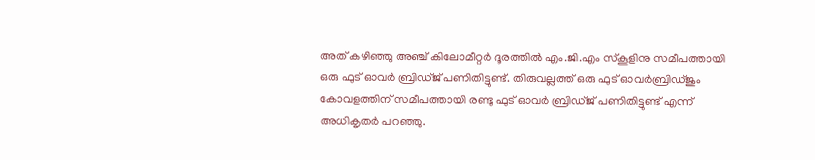അത് കഴിഞ്ഞു അഞ്ച് കിലോമീറ്റര്‍ ദൂരത്തില്‍ എം.ജി.എം സ്‌കൂളിനു സമീപത്തായി ഒരു ഫുട് ഓവര്‍ ബ്രിഡ്ജ് പണിതിട്ടുണ്ട്. തിരുവല്ലത്ത് ഒരു ഫുട് ഓവര്‍ബ്രിഡ്ജും കോവളത്തിന് സമീപത്തായി രണ്ടു ഫുട് ഓവര്‍ ബ്രിഡ്ജ് പണിതിട്ടുണ്ട് എന്ന് അധികൃതര്‍ പറഞ്ഞു.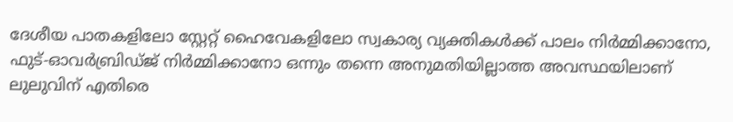ദേശീയ പാതകളിലോ സ്റ്റേറ്റ് ഹൈവേകളിലോ സ്വകാര്യ വ്യക്തികള്‍ക്ക് പാലം നിര്‍മ്മിക്കാനോ, ഫുട്-ഓവര്‍ബ്രിഡ്ജ് നിര്‍മ്മിക്കാനോ ഒന്നും തന്നെ അനുമതിയില്ലാത്ത അവസ്ഥയിലാണ് ലുലുവിന് എതിരെ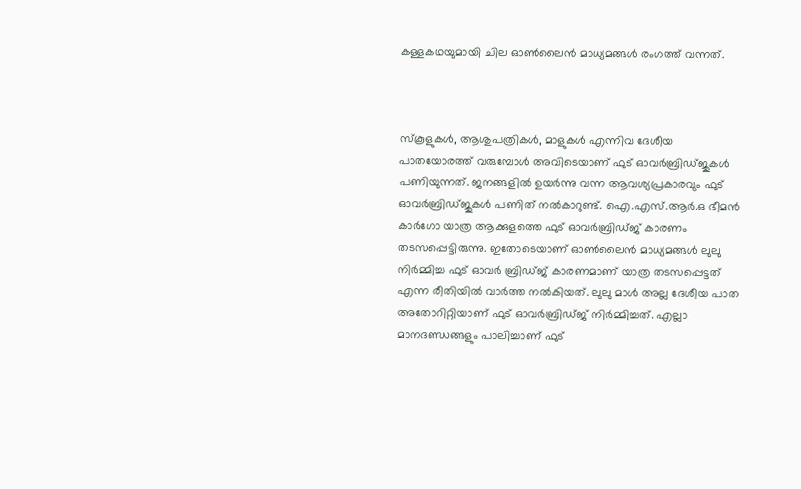കള്ളകഥയുമായി ചില ഓണ്‍ലൈന്‍ മാധ്യമങ്ങള്‍ രംഗത്ത് വന്നത്.



സ്‌കൂളുകള്‍, ആശുപത്രികൾ, മാളുകള്‍ എന്നിവ ദേശീയ പാതയോരത്ത് വരുമ്പോള്‍ അവിടെയാണ് ഫുട് ഓവര്‍ബ്രിഡ്ജുകള്‍ പണിയുന്നത്. ജനങ്ങളില്‍ ഉയര്‍ന്നു വന്ന ആവശ്യപ്രകാരവും ഫുട് ഓവര്‍ബ്രിഡ്ജുകള്‍ പണിത് നല്‍കാറുണ്ട്. ഐ.എസ്.ആര്‍.ഒ ഭീമന്‍ കാര്‍ഗോ യാത്ര ആക്കുളത്തെ ഫുട് ഓവര്‍ബ്രിഡ്ജ് കാരണം തടസപ്പെട്ടിരുന്നു. ഇതോടെയാണ് ഓണ്‍ലൈന്‍ മാധ്യമങ്ങള്‍ ലുലു നിര്‍മ്മിച്ച ഫുട് ഓവര്‍ ബ്രിഡ്ജ് കാരണമാണ് യാത്ര തടസപ്പെട്ടത് എന്ന രീതിയില്‍ വാര്‍ത്ത നല്‍കിയത്. ലുലു മാള്‍ അല്ല ദേശീയ പാത അതോറിറ്റിയാണ് ഫുട് ഓവര്‍ബ്രിഡ്ജ് നിര്‍മ്മിച്ചത്. എല്ലാ മാനദണ്ഡങ്ങളും പാലിച്ചാണ് ഫുട്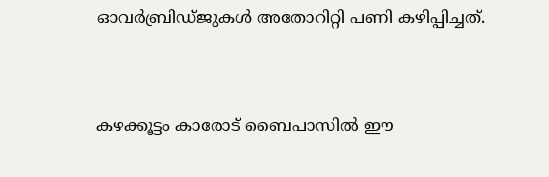ഓവര്‍ബ്രിഡ്ജുകള്‍ അതോറിറ്റി പണി കഴിപ്പിച്ചത്.



കഴക്കൂട്ടം കാരോട് ബൈപാസില്‍ ഈ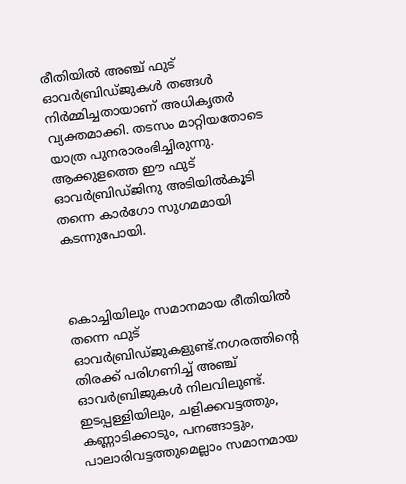രീതിയില്‍ അഞ്ച് ഫുട് ഓവര്‍ബ്രിഡ്ജുകള്‍ തങ്ങള്‍ നിര്‍മ്മിച്ചതായാണ് അധികൃതര്‍ വ്യക്തമാക്കി. തടസം മാറ്റിയതോടെ യാത്ര പുനരാരംഭിച്ചിരുന്നു. ആക്കുളത്തെ ഈ ഫുട് ഓവര്‍ബ്രിഡ്ജിനു അടിയില്‍കൂടി തന്നെ കാര്‍ഗോ സുഗമമായി കടന്നുപോയി.



കൊച്ചിയിലും സമാനമായ രീതിയില്‍ തന്നെ ഫുട് ഓവര്‍ബ്രിഡ്ജുകളുണ്ട്.നഗരത്തിന്റെ തിരക്ക് പരിഗണിച്ച് അഞ്ച് ഓവര്‍ബ്രിജുകള്‍ നിലവിലുണ്ട്. ഇടപ്പള്ളിയിലും, ചളിക്കവട്ടത്തും, കണ്ണാടിക്കാടും, പനങ്ങാട്ടും, പാലാരിവട്ടത്തുമെല്ലാം സമാനമായ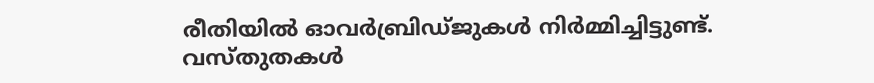രീതിയില്‍ ഓവര്‍ബ്രിഡ്ജുകള്‍ നിര്‍മ്മിച്ചിട്ടുണ്ട്. വസ്തുതകള്‍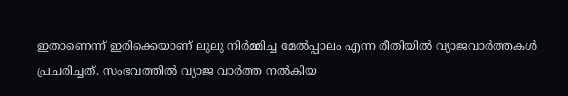ഇതാണെന്ന് ഇരിക്കെയാണ് ലുലു നിര്‍മ്മിച്ച മേല്‍പ്പാലം എന്ന രീതിയില്‍ വ്യാജവാര്‍ത്തകള്‍ പ്രചരിച്ചത്. സംഭവത്തില്‍ വ്യാജ വാര്‍ത്ത നല്‍കിയ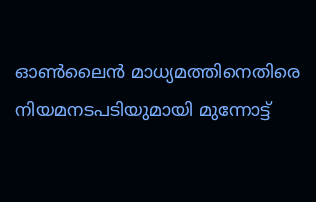ഓണ്‍ലൈന്‍ മാധ്യമത്തിനെതിരെ നിയമനടപടിയുമായി മുന്നോട്ട്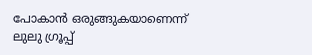പോകാന്‍ ഒരുങ്ങുകയാണെന്ന് ലുലു ഗ്രൂപ്പ്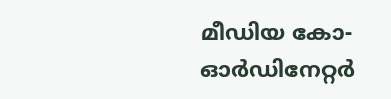മീഡിയ കോ-ഓര്‍ഡിനേറ്റര്‍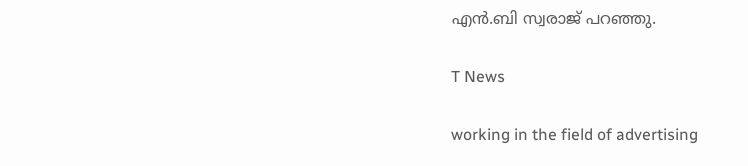എന്‍.ബി സ്വരാജ് പറഞ്ഞു.

T News

working in the field of advertising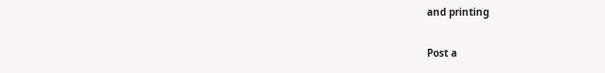and printing

Post a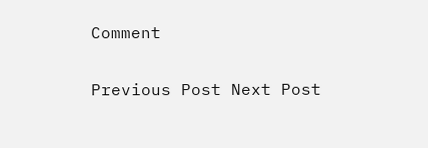Comment

Previous Post Next Post